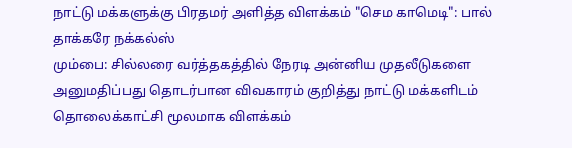நாட்டு மக்களுக்கு பிரதமர் அளித்த விளக்கம் "செம காமெடி": பால் தாக்கரே நக்கல்ஸ்
மும்பை: சில்லரை வர்த்தகத்தில் நேரடி அன்னிய முதலீடுகளை அனுமதிப்பது தொடர்பான விவகாரம் குறித்து நாட்டு மக்களிடம் தொலைக்காட்சி மூலமாக விளக்கம்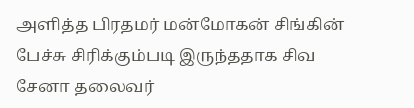அளித்த பிரதமர் மன்மோகன் சிங்கின் பேச்சு சிரிக்கும்படி இருந்ததாக சிவ சேனா தலைவர்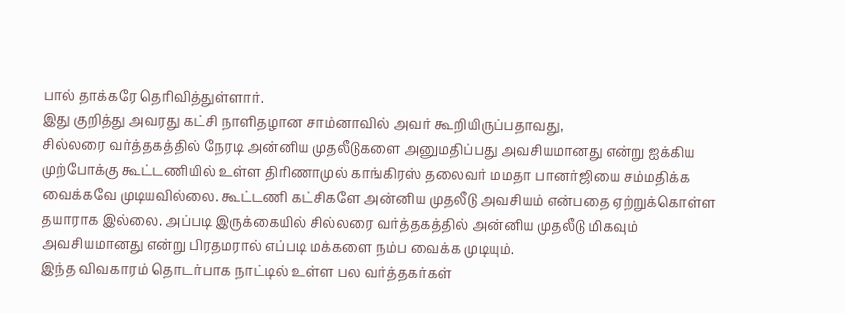பால் தாக்கரே தெரிவித்துள்ளார்.
இது குறித்து அவரது கட்சி நாளிதழான சாம்னாவில் அவர் கூறியிருப்பதாவது,
சில்லரை வர்த்தகத்தில் நேரடி அன்னிய முதலீடுகளை அனுமதிப்பது அவசியமானது என்று ஐக்கிய முற்போக்கு கூட்டணியில் உள்ள திரிணாமுல் காங்கிரஸ் தலைவர் மமதா பானர்ஜியை சம்மதிக்க வைக்கவே முடியவில்லை. கூட்டணி கட்சிகளே அன்னிய முதலீடு அவசியம் என்பதை ஏற்றுக்கொள்ள தயாராக இல்லை. அப்படி இருக்கையில் சில்லரை வர்த்தகத்தில் அன்னிய முதலீடு மிகவும் அவசியமானது என்று பிரதமரால் எப்படி மக்களை நம்ப வைக்க முடியும்.
இந்த விவகாரம் தொடர்பாக நாட்டில் உள்ள பல வர்த்தகர்கள்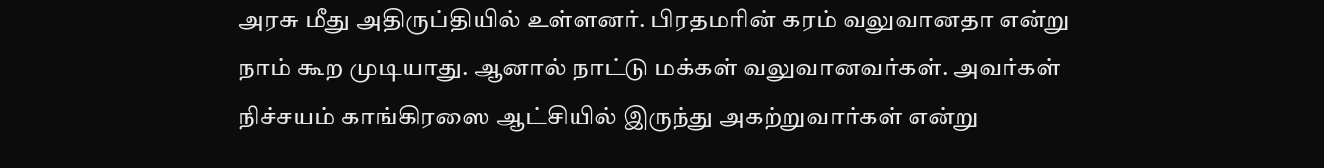அரசு மீது அதிருப்தியில் உள்ளனர். பிரதமரின் கரம் வலுவானதா என்று நாம் கூற முடியாது. ஆனால் நாட்டு மக்கள் வலுவானவர்கள். அவர்கள் நிச்சயம் காங்கிரஸை ஆட்சியில் இருந்து அகற்றுவார்கள் என்று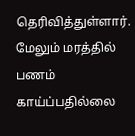தெரிவித்துள்ளார்.
மேலும் மரத்தில் பணம் காய்ப்பதில்லை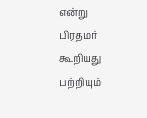என்று பிரதமர் கூறியது பற்றியும்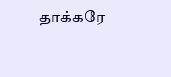தாக்கரே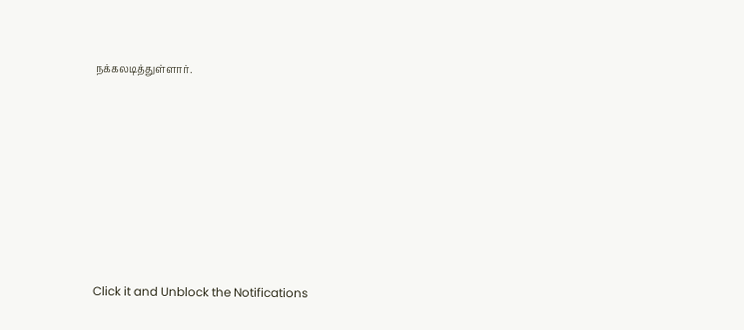நக்கலடித்துள்ளார்.












Click it and Unblock the Notifications